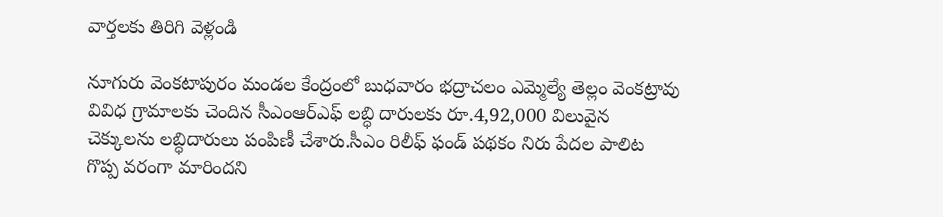వార్తలకు తిరిగి వెళ్లండి

నూగురు వెంకటాపురం మండల కేంద్రంలో బుధవారం భద్రాచలం ఎమ్మెల్యే తెల్లం వెంకట్రావు వివిధ గ్రామాలకు చెందిన సీఎంఆర్ఎఫ్ లబ్ధి దారులకు రూ.4,92,000 విలువైన చెక్కులను లబ్ధిదారులు పంపిణీ చేశారు.సీఎం రిలీఫ్ ఫండ్ పథకం నిరు పేదల పాలిట గొప్ప వరంగా మారిందని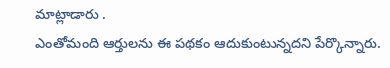మాట్లాడారు .
ఎంతోమంది ఆర్తులను ఈ పథకం ఆదుకుంటున్నదని పేర్కొన్నారు.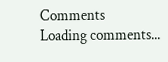Comments
Loading comments...